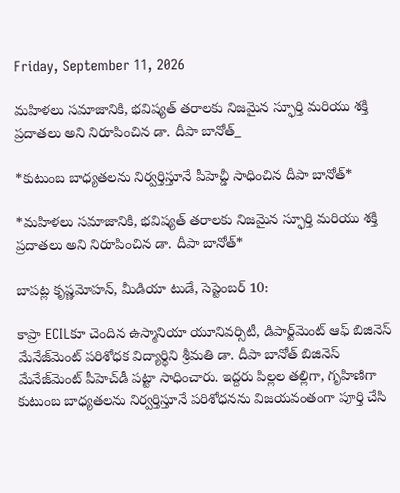Friday, September 11, 2026

మహిళలు సమాజానికి, భవిష్యత్ తరాలకు నిజమైన స్ఫూర్తి మరియు శక్తి ప్రదాతలు అని నిరూపించిన డా. దీపా బానోత్_

*కుటుంబ బాధ్యతలను నిర్వర్తిస్తూనే పీహెచ్డీ సాధించిన దీపా బానోత్*

*మహిళలు సమాజానికి, భవిష్యత్ తరాలకు నిజమైన స్ఫూర్తి మరియు శక్తి ప్రదాతలు అని నిరూపించిన డా. దీపా బానోత్*

బాపట్ల కృష్ణమోహన్, మీడియా టుడే, సెప్టెంబర్ 10:

కాప్రా ECILకూ చెందిన ఉస్మానియా యూనివర్సిటీ, డిపార్ట్‌మెంట్ ఆఫ్ బిజినెస్ మేనేజ్‌మెంట్ పరిశోధక విద్యార్థిని శ్రీమతి డా. దీపా బానోత్ బిజినెస్ మేనేజ్‌మెంట్ పీహెచ్‌డీ పట్టా సాధించారు. ఇద్దరు పిల్లల తల్లిగా, గృహిణిగా కుటుంబ బాధ్యతలను నిర్వర్తిస్తూనే పరిశోధనను విజయవంతంగా పూర్తి చేసి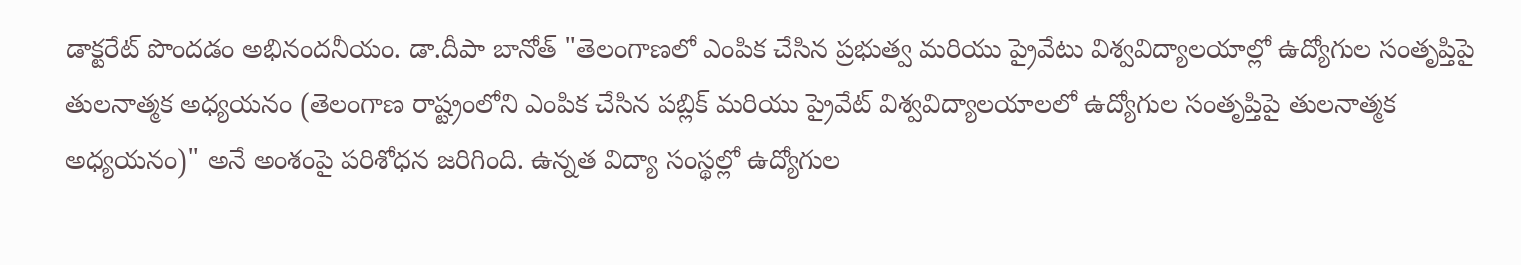డాక్టరేట్ పొందడం అభినందనీయం. డా.దీపా బానోత్ "తెలంగాణలో ఎంపిక చేసిన ప్రభుత్వ మరియు ప్రైవేటు విశ్వవిద్యాలయాల్లో ఉద్యోగుల సంతృప్తిపై తులనాత్మక అధ్యయనం (తెలంగాణ రాష్ట్రంలోని ఎంపిక చేసిన పబ్లిక్ మరియు ప్రైవేట్ విశ్వవిద్యాలయాలలో ఉద్యోగుల సంతృప్తిపై తులనాత్మక అధ్యయనం)" అనే అంశంపై పరిశోధన జరిగింది. ఉన్నత విద్యా సంస్థల్లో ఉద్యోగుల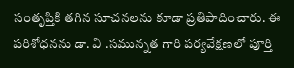సంతృప్తికి తగిన సూచనలను కూడా ప్రతిపాదించారు. ఈ పరిశోధనను డా. వి .సమున్నత గారి పర్యవేక్షణలో పూర్తి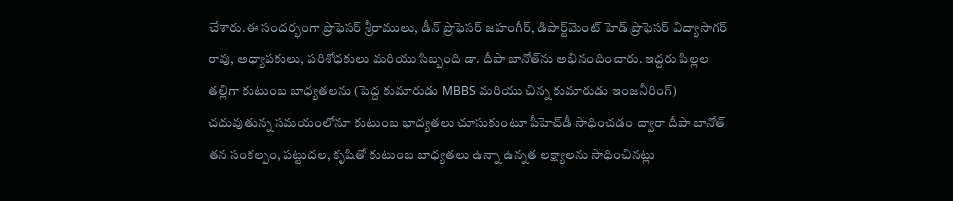చేశారు.ఈ సందర్భంగా ప్రొఫెసర్ శ్రీరాములు, డీన్ ప్రొఫెసర్ జహంగీర్, డిపార్ట్‌మెంట్ హెడ్ ప్రొఫెసర్ విద్యాసాగర్ రావు, అధ్యాపకులు, పరిశోధకులు మరియు సిబ్బంది డా. దీపా బానోత్‌ను అభినందించారు. ఇద్దరు పిల్లల తల్లిగా కుటుంబ బాధ్యతలను (పెద్ద కుమారుడు MBBS మరియు చిన్న కుమారుడు ఇంజనీరింగ్) చదువుతున్న సమయంలోనూ కుటుంబ భాద్యతలు చూసుకుంటూ పీహెచ్‌డీ సాధించడం ద్వారా దీపా బానోత్ తన సంకల్పం, పట్టుదల, కృషితో కుటుంబ బాధ్యతలు ఉన్నా ఉన్నత లక్ష్యాలను సాధించినట్లు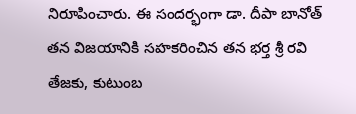నిరూపించారు. ఈ సందర్భంగా డా. దీపా బానోత్ తన విజయానికి సహకరించిన తన భర్త శ్రీ రవి తేజకు, కుటుంబ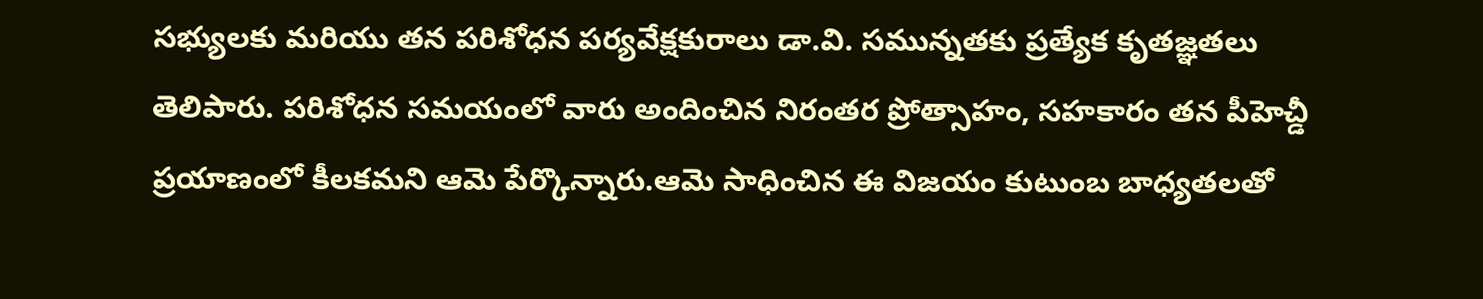సభ్యులకు మరియు తన పరిశోధన పర్యవేక్షకురాలు డా.వి. సమున్నతకు ప్రత్యేక కృతజ్ఞతలు తెలిపారు. పరిశోధన సమయంలో వారు అందించిన నిరంతర ప్రోత్సాహం, సహకారం తన పీహెచ్డీ ప్రయాణంలో కీలకమని ఆమె పేర్కొన్నారు.ఆమె సాధించిన ఈ విజయం కుటుంబ బాధ్యతలతో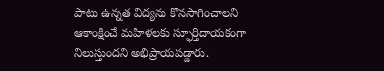పాటు ఉన్నత విద్యను కొనసాగించాలని ఆకాంక్షించే మహిళలకు స్ఫూర్తిదాయకంగా నిలుస్తుందని అభిప్రాయపడ్డారు.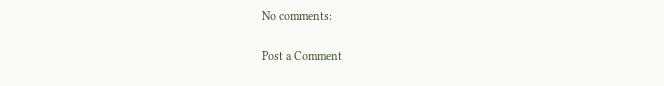No comments:

Post a Comment